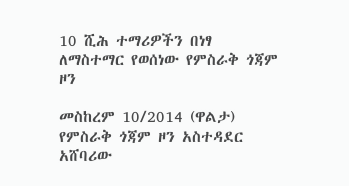10 ሺሕ ተማሪዎችን በነፃ ለማስተማር የወሰነው የምስራቅ ጎጃም ዞን

መስከረም 10/2014 (ዋልታ) የምስራቅ ጎጃም ዞን አስተዳደር አሸባሪው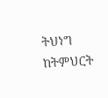ትህነግ ከትምህርት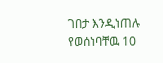ገበታ እንዲነጠሉ የወሰነባቸዉ 10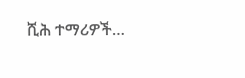ሺሕ ተማሪዎች…